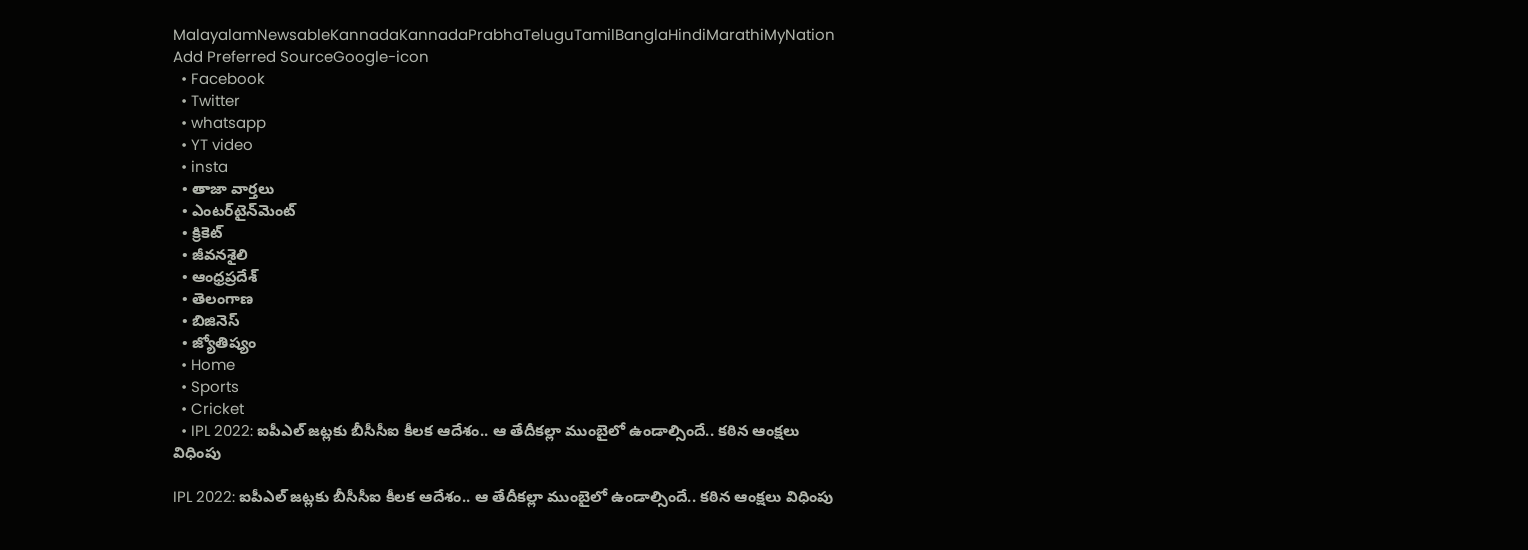MalayalamNewsableKannadaKannadaPrabhaTeluguTamilBanglaHindiMarathiMyNation
Add Preferred SourceGoogle-icon
  • Facebook
  • Twitter
  • whatsapp
  • YT video
  • insta
  • తాజా వార్తలు
  • ఎంటర్‌టైన్‌మెంట్
  • క్రికెట్
  • జీవనశైలి
  • ఆంధ్రప్రదేశ్
  • తెలంగాణ
  • బిజినెస్
  • జ్యోతిష్యం
  • Home
  • Sports
  • Cricket
  • IPL 2022: ఐపీఎల్ జట్లకు బీసీసీఐ కీలక ఆదేశం.. ఆ తేదీకల్లా ముంబైలో ఉండాల్సిందే.. కఠిన ఆంక్షలు విధింపు

IPL 2022: ఐపీఎల్ జట్లకు బీసీసీఐ కీలక ఆదేశం.. ఆ తేదీకల్లా ముంబైలో ఉండాల్సిందే.. కఠిన ఆంక్షలు విధింపు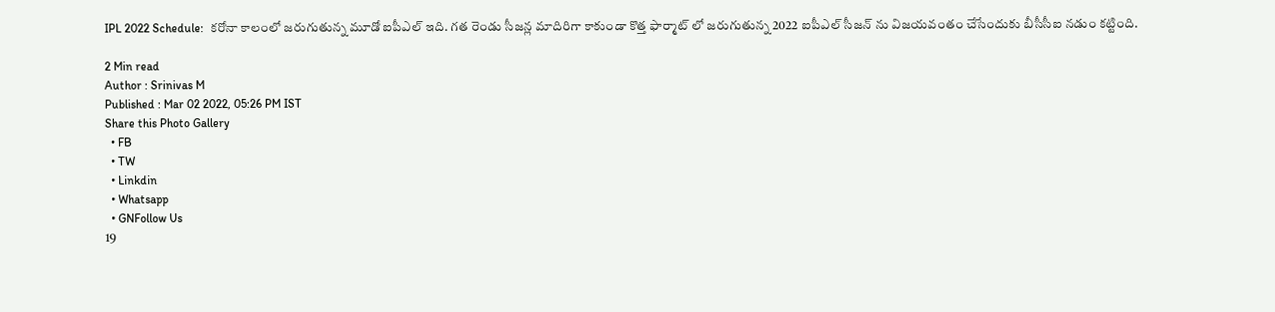IPL 2022 Schedule:  కరోనా కాలంలో జరుగుతున్న మూడో ఐపీఎల్ ఇది. గత రెండు సీజన్ల మాదిరిగా కాకుండా కొత్త ఫార్మాట్ లో జరుగుతున్న 2022 ఐపీఎల్ సీజన్ ను విజయవంతం చేసేందుకు బీసీసీఐ నడుం కట్టింది.

2 Min read
Author : Srinivas M
Published : Mar 02 2022, 05:26 PM IST
Share this Photo Gallery
  • FB
  • TW
  • Linkdin
  • Whatsapp
  • GNFollow Us
19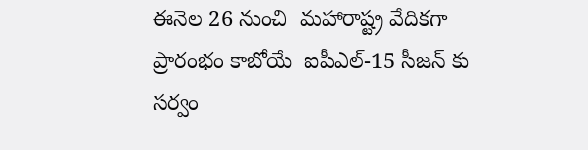ఈనెల 26 నుంచి  మహారాష్ట్ర వేదికగా ప్రారంభం కాబోయే  ఐపీఎల్-15 సీజన్ కు సర్వం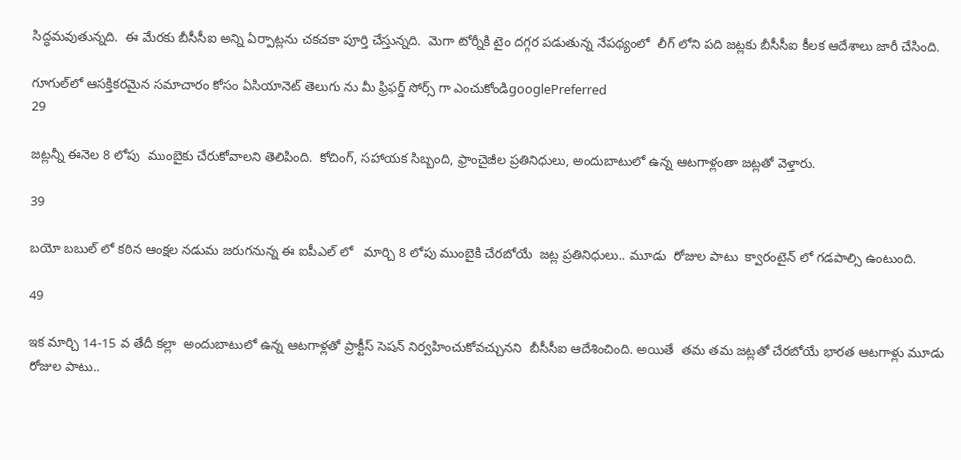సిద్ధమవుతున్నది.  ఈ మేరకు బీసీసీఐ అన్ని ఏర్పాట్లను చకచకా పూర్తి చేస్తున్నది.  మెగా టోర్నీకి టైం దగ్గర పడుతున్న నేపథ్యంలో  లీగ్ లోని పది జట్లకు బీసీసీఐ కీలక ఆదేశాలు జారీ చేసింది.

గూగుల్‌లో ఆసక్తికరమైన సమాచారం కోసం ఏసియానెట్ తెలుగు ను మీ ఫ్రిఫర్డ్ సోర్స్ గా ఎంచుకోండిgooglePreferred
29

జట్లన్నీ ఈనెల 8 లోపు  ముంబైకు చేరుకోవాలని తెలిపింది.  కోచింగ్, సహాయక సిబ్బంది, ఫ్రాంచైజీల ప్రతినిధులు, అందుబాటులో ఉన్న ఆటగాళ్లంతా జట్లతో వెళ్తారు.

39

బయో బబుల్ లో కఠిన ఆంక్షల నడుమ జరుగనున్న ఈ ఐపీఎల్ లో   మార్చి 8 లోపు ముంబైకి చేరబోయే  జట్ల ప్రతినిధులు.. మూడు  రోజుల పాటు  క్వారంటైన్ లో గడపాల్సి ఉంటుంది.

49

ఇక మార్చి 14-15 వ తేదీ కల్లా  అందుబాటులో ఉన్న ఆటగాళ్లతో ప్రాక్టీస్ సెషన్ నిర్వహించుకోవచ్చునని  బీసీసీఐ ఆదేశించింది. అయితే  తమ తమ జట్లతో చేరబోయే భారత ఆటగాళ్లు మూడు రోజుల పాటు..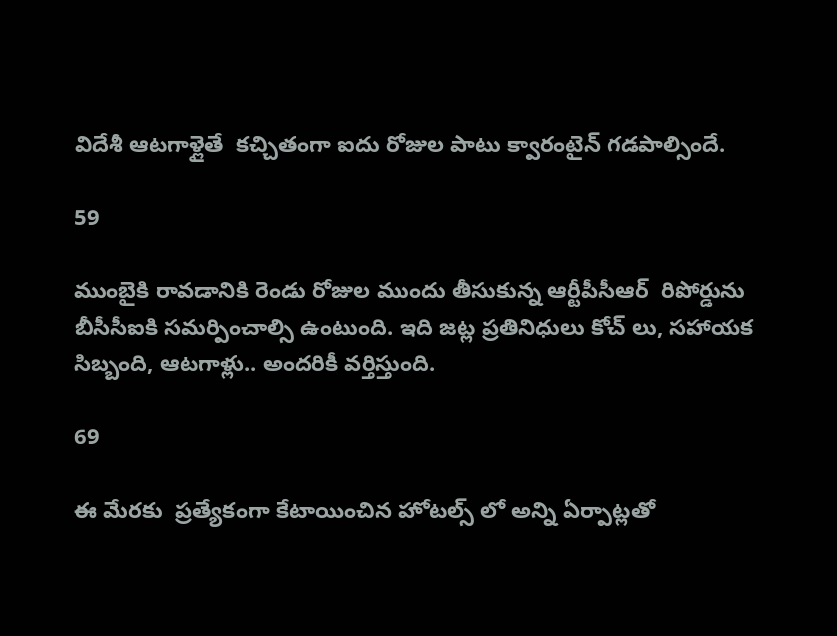విదేశీ ఆటగాళ్లైతే  కచ్చితంగా ఐదు రోజుల పాటు క్వారంటైన్ గడపాల్సిందే.

59

ముంబైకి రావడానికి రెండు రోజుల ముందు తీసుకున్న ఆర్టీపీసీఆర్  రిపోర్డును బీసీసీఐకి సమర్పించాల్సి ఉంటుంది. ఇది జట్ల ప్రతినిధులు కోచ్ లు, సహాయక సిబ్బంది, ఆటగాళ్లు.. అందరికీ వర్తిస్తుంది.

69

ఈ మేరకు  ప్రత్యేకంగా కేటాయించిన హోటల్స్ లో అన్ని ఏర్పాట్లతో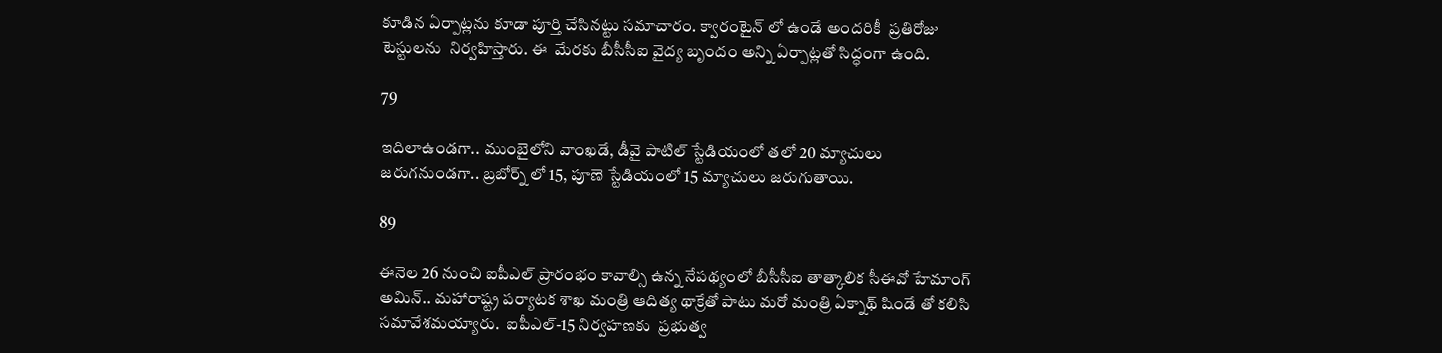కూడిన ఏర్పాట్లను కూడా పూర్తి చేసినట్టు సమాచారం. క్వారంటైన్ లో ఉండే అందరికీ  ప్రతిరోజు టెస్టులను  నిర్వహిస్తారు. ఈ  మేరకు బీసీసీఐ వైద్య బృందం అన్ని ఏర్పాట్లతో సిద్ధంగా ఉంది.

79

ఇదిలాఉండగా.. ముంబైలోని వాంఖడే, డీవై పాటిల్ స్టేడియంలో తలో 20 మ్యాచులు జరుగనుండగా.. బ్రబోర్న్ లో 15, పూణె స్టేడియంలో 15 మ్యాచులు జరుగుతాయి.

89

ఈనెల 26 నుంచి ఐపీఎల్ ప్రారంభం కావాల్సి ఉన్న నేపథ్యంలో బీసీసీఐ తాత్కాలిక సీఈవో హేమాంగ్ అమిన్.. మహారాష్ట్ర పర్యాటక శాఖ మంత్రి ఆదిత్య థాక్రేతో పాటు మరో మంత్రి ఏక్నాథ్ షిండే తో కలిసి సమావేశమయ్యారు.  ఐపీఎల్-15 నిర్వహణకు  ప్రభుత్వ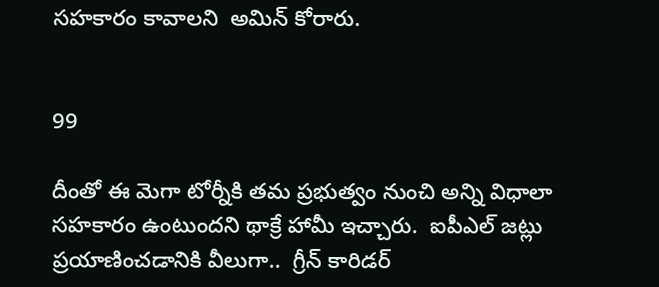సహకారం కావాలని  అమిన్ కోరారు.


99

దీంతో ఈ మెగా టోర్నీకి తమ ప్రభుత్వం నుంచి అన్ని విధాలా సహకారం ఉంటుందని థాక్రే హామీ ఇచ్చారు.  ఐపీఎల్ జట్లు ప్రయాణించడానికి వీలుగా..  గ్రీన్ కారిడర్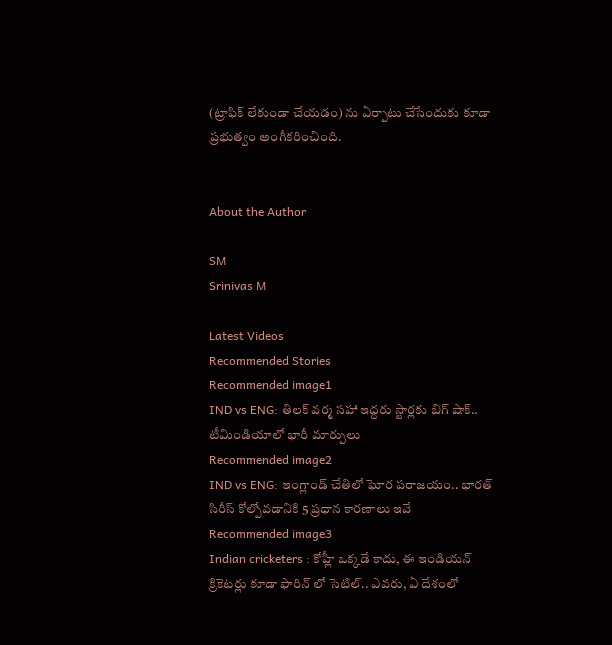(ట్రాఫిక్ లేకుండా చేయడం) ను ఏర్పాటు చేసేందుకు కూడా ప్రభుత్వం అంగీకరించింది.


About the Author

SM
Srinivas M

Latest Videos
Recommended Stories
Recommended image1
IND vs ENG: తిలక్ వర్మ సహా ఇద్దరు స్టార్లకు బిగ్ షాక్.. టీమిండియాలో భారీ మార్పులు
Recommended image2
IND vs ENG: ఇంగ్లాండ్ చేతిలో ఘోర పరాజయం.. భారత్ సిరీస్ కోల్పోవడానికి 5 ప్రధాన కారణాలు ఇవే
Recommended image3
Indian cricketers : కోహ్లీ ఒక్కడే కాదు, ఈ ఇండియన్ క్రికెటర్లు కూడా ఫారిన్ లో సెటిల్.. ఎవరు, ఏ దేశంలో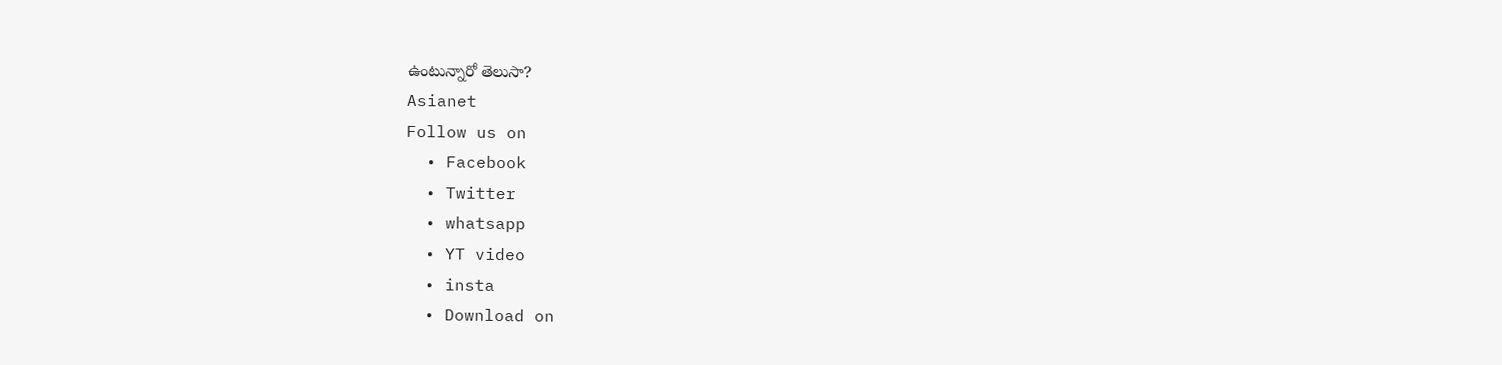ఉంటున్నారో తెలుసా?
Asianet
Follow us on
  • Facebook
  • Twitter
  • whatsapp
  • YT video
  • insta
  • Download on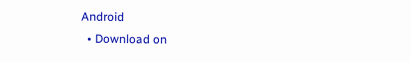Android
  • Download on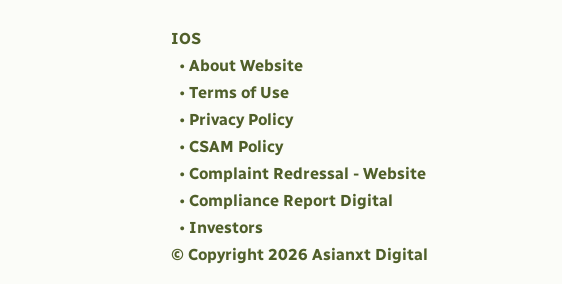IOS
  • About Website
  • Terms of Use
  • Privacy Policy
  • CSAM Policy
  • Complaint Redressal - Website
  • Compliance Report Digital
  • Investors
© Copyright 2026 Asianxt Digital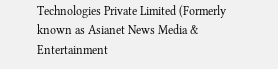Technologies Private Limited (Formerly known as Asianet News Media & Entertainment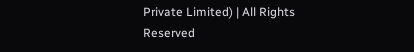Private Limited) | All Rights Reserved